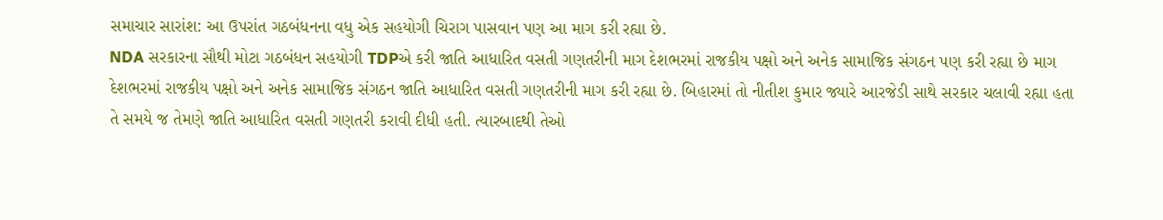સમાચાર સારાંશ: આ ઉપરાંત ગઠબંધનના વધુ એક સહયોગી ચિરાગ પાસવાન પણ આ માગ કરી રહ્યા છે.
NDA સરકારના સૌથી મોટા ગઠબંધન સહયોગી TDPએ કરી જાતિ આધારિત વસતી ગણતરીની માગ દેશભરમાં રાજકીય પક્ષો અને અનેક સામાજિક સંગઠન પણ કરી રહ્યા છે માગ
દેશભરમાં રાજકીય પક્ષો અને અનેક સામાજિક સંગઠન જાતિ આધારિત વસતી ગણતરીની માગ કરી રહ્યા છે. બિહારમાં તો નીતીશ કુમાર જ્યારે આરજેડી સાથે સરકાર ચલાવી રહ્યા હતા તે સમયે જ તેમણે જાતિ આધારિત વસતી ગણતરી કરાવી દીધી હતી. ત્યારબાદથી તેઓ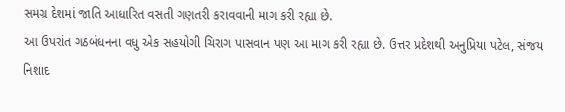સમગ્ર દેશમાં જાતિ આધારિત વસતી ગણતરી કરાવવાની માગ કરી રહ્યા છે.
આ ઉપરાંત ગઠબંધનના વધુ એક સહયોગી ચિરાગ પાસવાન પણ આ માગ કરી રહ્યા છે. ઉત્તર પ્રદેશથી અનુપ્રિયા પટેલ, સંજય નિશાદ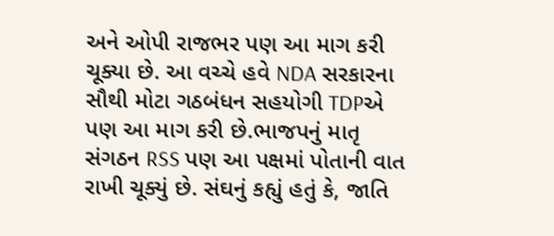અને ઓપી રાજભર પણ આ માગ કરી ચૂક્યા છે. આ વચ્ચે હવે NDA સરકારના સૌથી મોટા ગઠબંધન સહયોગી TDPએ પણ આ માગ કરી છે.ભાજપનું માતૃ સંગઠન RSS પણ આ પક્ષમાં પોતાની વાત રાખી ચૂક્યું છે. સંઘનું કહ્યું હતું કે, જાતિ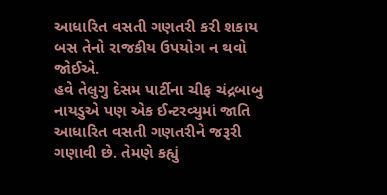આધારિત વસતી ગણતરી કરી શકાય બસ તેનો રાજકીય ઉપયોગ ન થવો જોઈએ.
હવે તેલુગુ દેસમ પાર્ટીના ચીફ ચંદ્રબાબુ નાયડુએ પણ એક ઈન્ટરવ્યુમાં જાતિ આધારિત વસતી ગણતરીને જરૂરી ગણાવી છે. તેમણે કહ્યું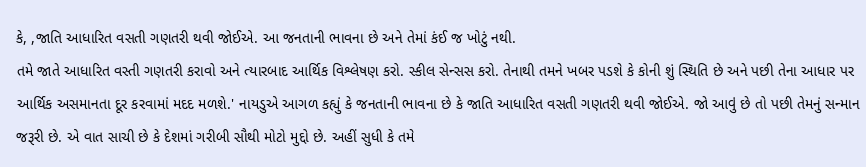કે, ,જાતિ આધારિત વસતી ગણતરી થવી જોઈએ. આ જનતાની ભાવના છે અને તેમાં કંઈ જ ખોટું નથી.
તમે જાતે આધારિત વસ્તી ગણતરી કરાવો અને ત્યારબાદ આર્થિક વિશ્લેષણ કરો. સ્કીલ સેન્સસ કરો. તેનાથી તમને ખબર પડશે કે કોની શું સ્થિતિ છે અને પછી તેના આધાર પર આર્થિક અસમાનતા દૂર કરવામાં મદદ મળશે.' નાયડુએ આગળ કહ્યું કે જનતાની ભાવના છે કે જાતિ આધારિત વસતી ગણતરી થવી જોઈએ. જો આવું છે તો પછી તેમનું સન્માન જરૂરી છે. એ વાત સાચી છે કે દેશમાં ગરીબી સૌથી મોટો મુદ્દો છે. અહીં સુધી કે તમે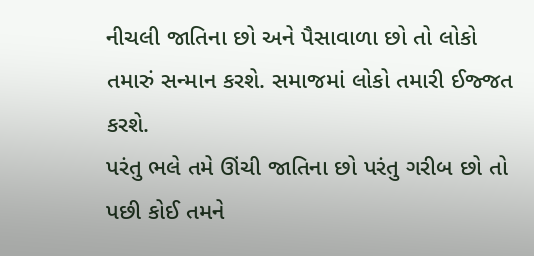નીચલી જાતિના છો અને પૈસાવાળા છો તો લોકો તમારું સન્માન કરશે. સમાજમાં લોકો તમારી ઈજ્જત કરશે.
પરંતુ ભલે તમે ઊંચી જાતિના છો પરંતુ ગરીબ છો તો પછી કોઈ તમને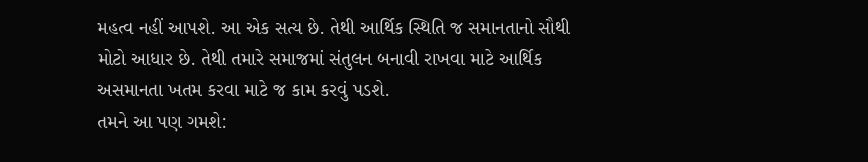મહત્વ નહીં આપશે. આ એક સત્ય છે. તેથી આર્થિક સ્થિતિ જ સમાનતાનો સૌથી મોટો આધાર છે. તેથી તમારે સમાજમાં સંતુલન બનાવી રાખવા માટે આર્થિક અસમાનતા ખતમ કરવા માટે જ કામ કરવું પડશે.
તમને આ પણ ગમશે: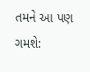તમને આ પણ ગમશે: